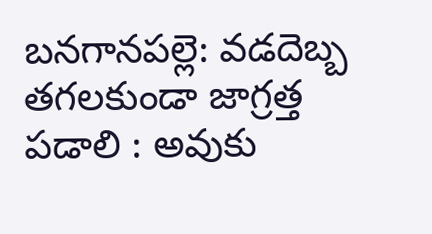బనగానపల్లె: వడదెబ్బ తగలకుండా జాగ్రత్త పడాలి : అవుకు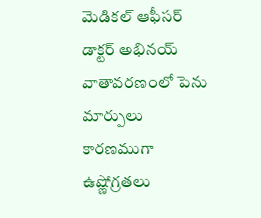మెడికల్ ఆఫీసర్ డాక్టర్ అభినయ్
వాతావరణంలో పెను మార్పులు కారణముగా ఉష్ణోగ్రతలు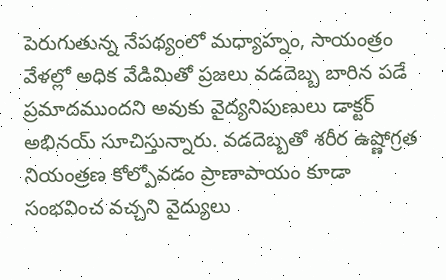పెరుగుతున్న నేపథ్యంలో మధ్యాహ్నం, సాయంత్రం వేళల్లో అధిక వేడిమితో ప్రజలు వడదెబ్బ బారిన పడే ప్రమాదముందని అవుకు వైద్యనిపుణులు డాక్టర్ అభినయ్ సూచిస్తున్నారు. వడదెబ్బతో శరీర ఉష్ణోగ్రత నియంత్రణ కోల్పోవడం ప్రాణాపాయం కూడా సంభవించ వచ్చని వైద్యులు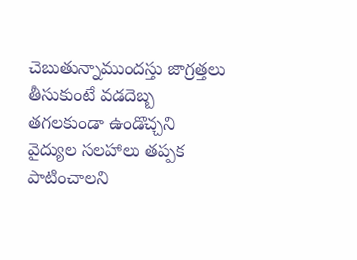చెబుతున్నాముందస్తు జాగ్రత్తలు తీసుకుంటే వడదెబ్బ తగలకుండా ఉండొచ్చని వైద్యుల సలహాలు తప్పక పాటించాలని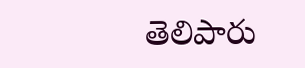తెలిపారు